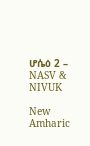ሆሴዕ 2 – NASV & NIVUK

New Amharic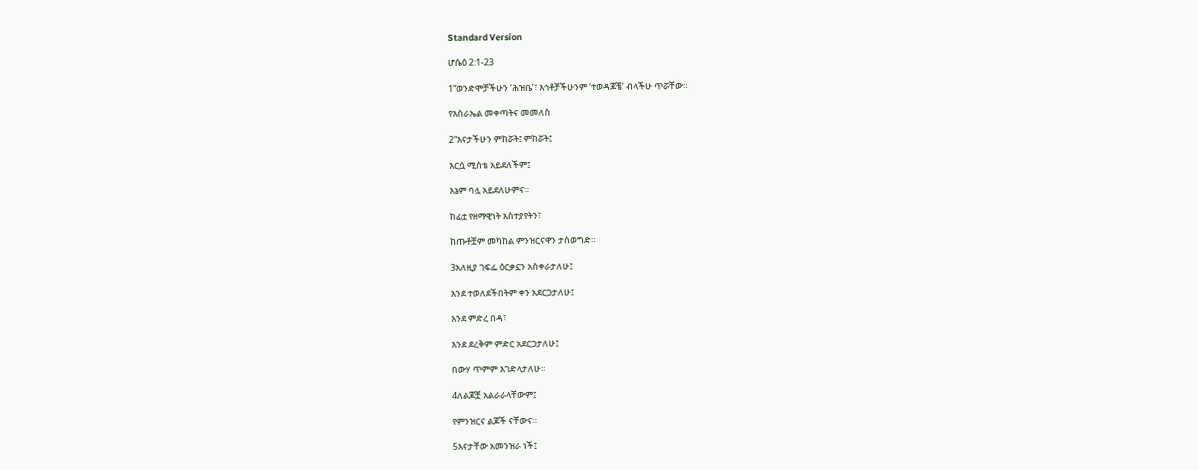Standard Version

ሆሴዕ 2:1-23

1“ወንድሞቻችሁን ‘ሕዝቤ’፣ እኅቶቻችሁንም ‘ተወዳጆቼ’ ብላችሁ ጥሯቸው።

የእስራኤል መቀጣትና መመለስ

2“እናታችሁን ምከሯት፤ ምከሯት፤

እርሷ ሚስቴ አይደለችም፤

እኔም ባሏ አይደለሁምና።

ከፊቷ የዘማዊነት አስተያየትን፣

ከጡቶቿም መካከል ምንዝርናዋን ታስወግድ።

3አለዚያ ገፍፌ ዕርቃኗን አስቀራታለሁ፤

እንደ ተወለደችበትም ቀን አደርጋታለሁ፤

እንደ ምድረ በዳ፣

እንደ ደረቅም ምድር አደርጋታለሁ፤

በውሃ ጥምም እገድላታለሁ።

4ለልጆቿ አልራራላቸውም፤

የምንዝርና ልጆች ናቸውና።

5እናታቸው አመንዝራ ነች፤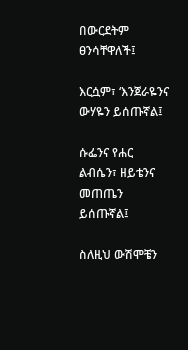በውርደትም ፀንሳቸዋለች፤

እርሷም፣ ‘እንጀራዬንና ውሃዬን ይሰጡኛል፤

ሱፌንና የሐር ልብሴን፣ ዘይቴንና መጠጤን ይሰጡኛል፤

ስለዚህ ውሽሞቼን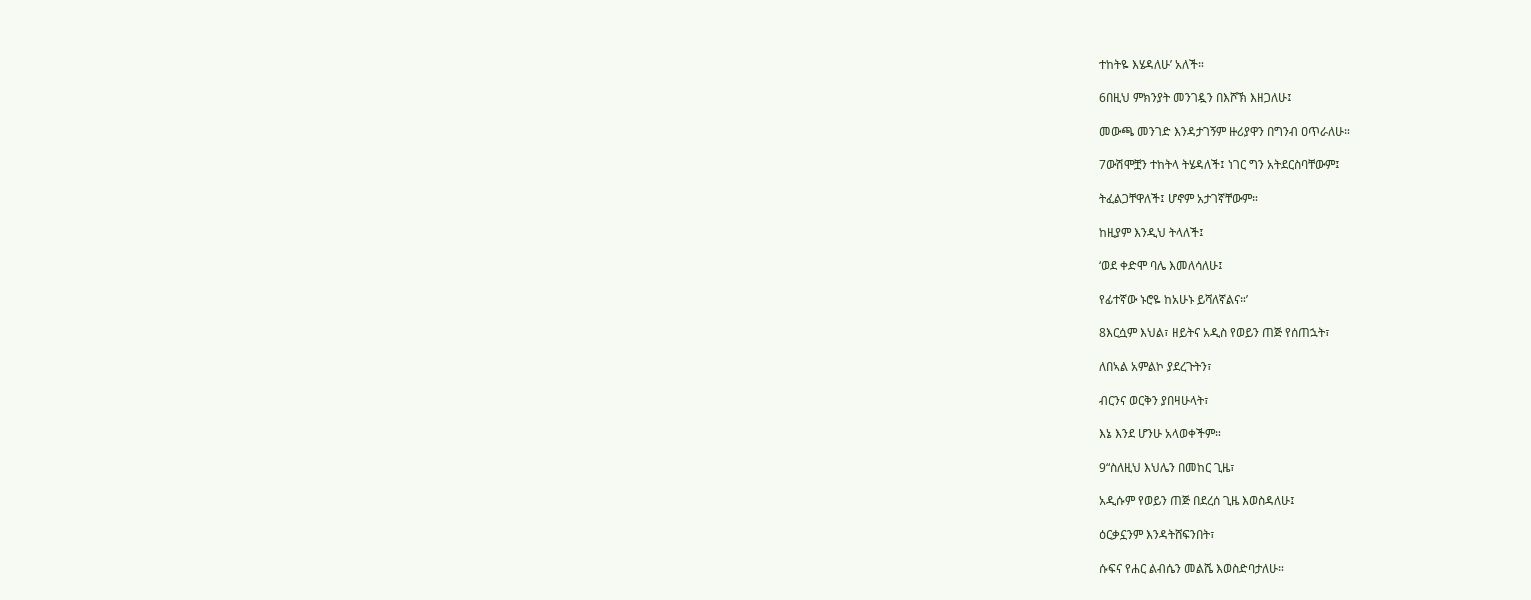ተከትዬ እሄዳለሁ’ አለች።

6በዚህ ምክንያት መንገዷን በእሾኽ እዘጋለሁ፤

መውጫ መንገድ እንዳታገኝም ዙሪያዋን በግንብ ዐጥራለሁ።

7ውሽሞቿን ተከትላ ትሄዳለች፤ ነገር ግን አትደርስባቸውም፤

ትፈልጋቸዋለች፤ ሆኖም አታገኛቸውም።

ከዚያም እንዲህ ትላለች፤

‘ወደ ቀድሞ ባሌ እመለሳለሁ፤

የፊተኛው ኑሮዬ ከአሁኑ ይሻለኛልና።’

8እርሷም እህል፣ ዘይትና አዲስ የወይን ጠጅ የሰጠኋት፣

ለበኣል አምልኮ ያደረጉትን፣

ብርንና ወርቅን ያበዛሁላት፣

እኔ እንደ ሆንሁ አላወቀችም።

9“ስለዚህ እህሌን በመከር ጊዜ፣

አዲሱም የወይን ጠጅ በደረሰ ጊዜ እወስዳለሁ፤

ዕርቃኗንም እንዳትሸፍንበት፣

ሱፍና የሐር ልብሴን መልሼ እወስድባታለሁ።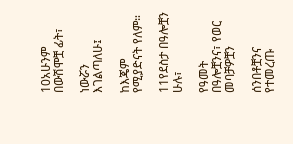10አሁንም በውሽሞቿ ፊት፣

ነውሯን እገልጣለሁ፤

ከእጄም የሚያድናት የለም።

11የደስታ በዓሎቿን ሁሉ፣

የዓመት በዓሎቿንና፣ የወር መባቻዎቿን

ሰንበቶቿንና የተመረጡ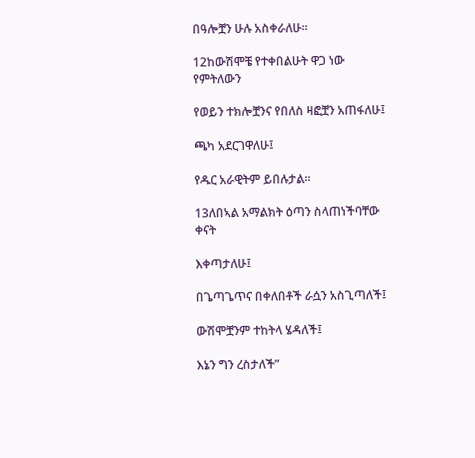በዓሎቿን ሁሉ አስቀራለሁ።

12ከውሽሞቼ የተቀበልሁት ዋጋ ነው የምትለውን

የወይን ተክሎቿንና የበለስ ዛፎቿን አጠፋለሁ፤

ጫካ አደርገዋለሁ፤

የዱር አራዊትም ይበሉታል።

13ለበኣል አማልክት ዕጣን ስላጠነችባቸው ቀናት

እቀጣታለሁ፤

በጌጣጌጥና በቀለበቶች ራሷን አስጊጣለች፤

ውሽሞቿንም ተከትላ ሄዳለች፤

እኔን ግን ረስታለች”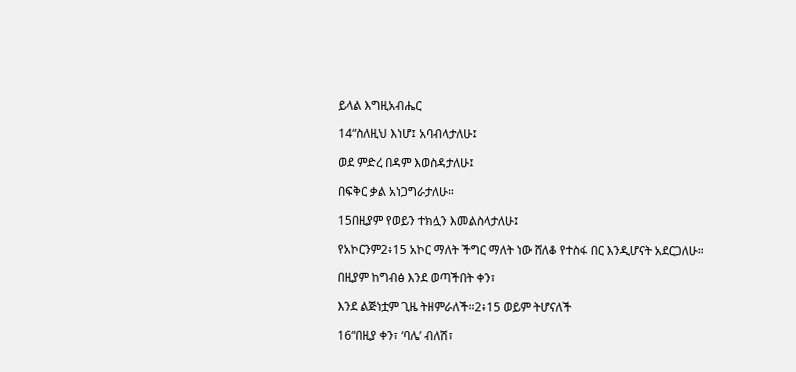ይላል እግዚአብሔር

14“ስለዚህ እነሆ፤ አባብላታለሁ፤

ወደ ምድረ በዳም እወስዳታለሁ፤

በፍቅር ቃል አነጋግራታለሁ።

15በዚያም የወይን ተክሏን እመልስላታለሁ፤

የአኮርንም2፥15 አኮር ማለት ችግር ማለት ነው ሸለቆ የተስፋ በር እንዲሆናት አደርጋለሁ።

በዚያም ከግብፅ እንደ ወጣችበት ቀን፣

እንደ ልጅነቷም ጊዜ ትዘምራለች።2፥15 ወይም ትሆናለች

16“በዚያ ቀን፣ ‘ባሌ’ ብለሽ፣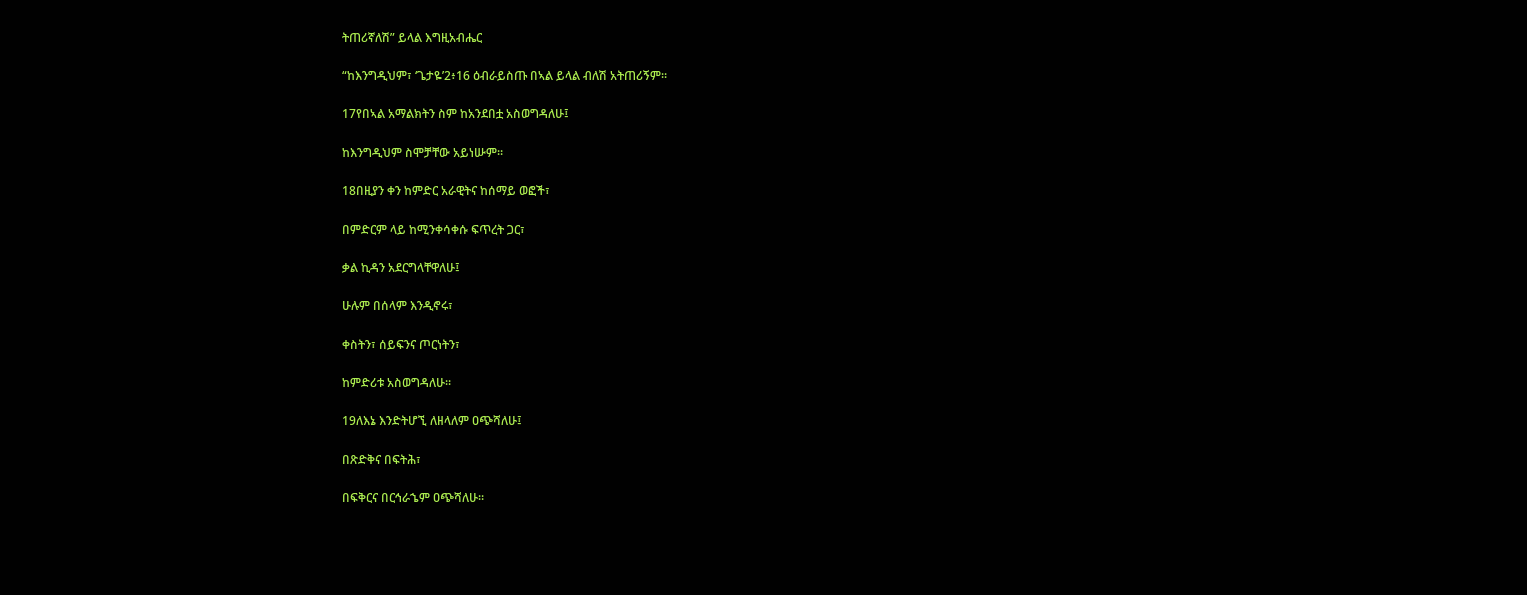ትጠሪኛለሽ” ይላል እግዚአብሔር

“ከእንግዲህም፣ ‘ጌታዬ’2፥16 ዕብራይስጡ በኣል ይላል ብለሽ አትጠሪኝም።

17የበኣል አማልክትን ስም ከአንደበቷ አስወግዳለሁ፤

ከእንግዲህም ስሞቻቸው አይነሡም።

18በዚያን ቀን ከምድር አራዊትና ከሰማይ ወፎች፣

በምድርም ላይ ከሚንቀሳቀሱ ፍጥረት ጋር፣

ቃል ኪዳን አደርግላቸዋለሁ፤

ሁሉም በሰላም እንዲኖሩ፣

ቀስትን፣ ሰይፍንና ጦርነትን፣

ከምድሪቱ አስወግዳለሁ።

19ለእኔ እንድትሆኚ ለዘላለም ዐጭሻለሁ፤

በጽድቅና በፍትሕ፣

በፍቅርና በርኅራኄም ዐጭሻለሁ።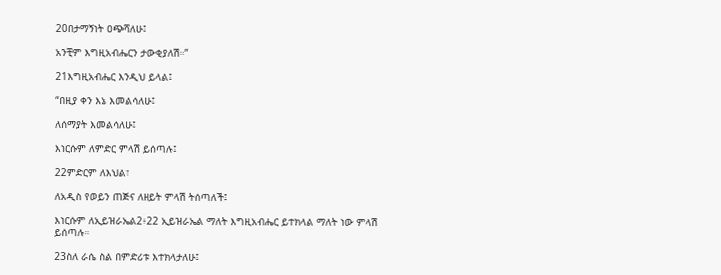20በታማኝነት ዐጭሻለሁ፤

አንቺም እግዚአብሔርን ታውቂያለሽ።”

21እግዚአብሔር እንዲህ ይላል፤

“በዚያ ቀን እኔ እመልሳለሁ፤

ለሰማያት እመልሳለሁ፤

እነርሱም ለምድር ምላሽ ይሰጣሉ፤

22ምድርም ለእህል፣

ለአዲስ የወይን ጠጅና ለዘይት ምላሽ ትሰጣለች፤

እነርሱም ለኢይዝራኤል2፥22 ኢይዝራኤል ማለት እግዚአብሔር ይተክላል ማለት ነው ምላሽ ይሰጣሉ።

23ስለ ራሴ ስል በምድሪቱ እተክላታለሁ፤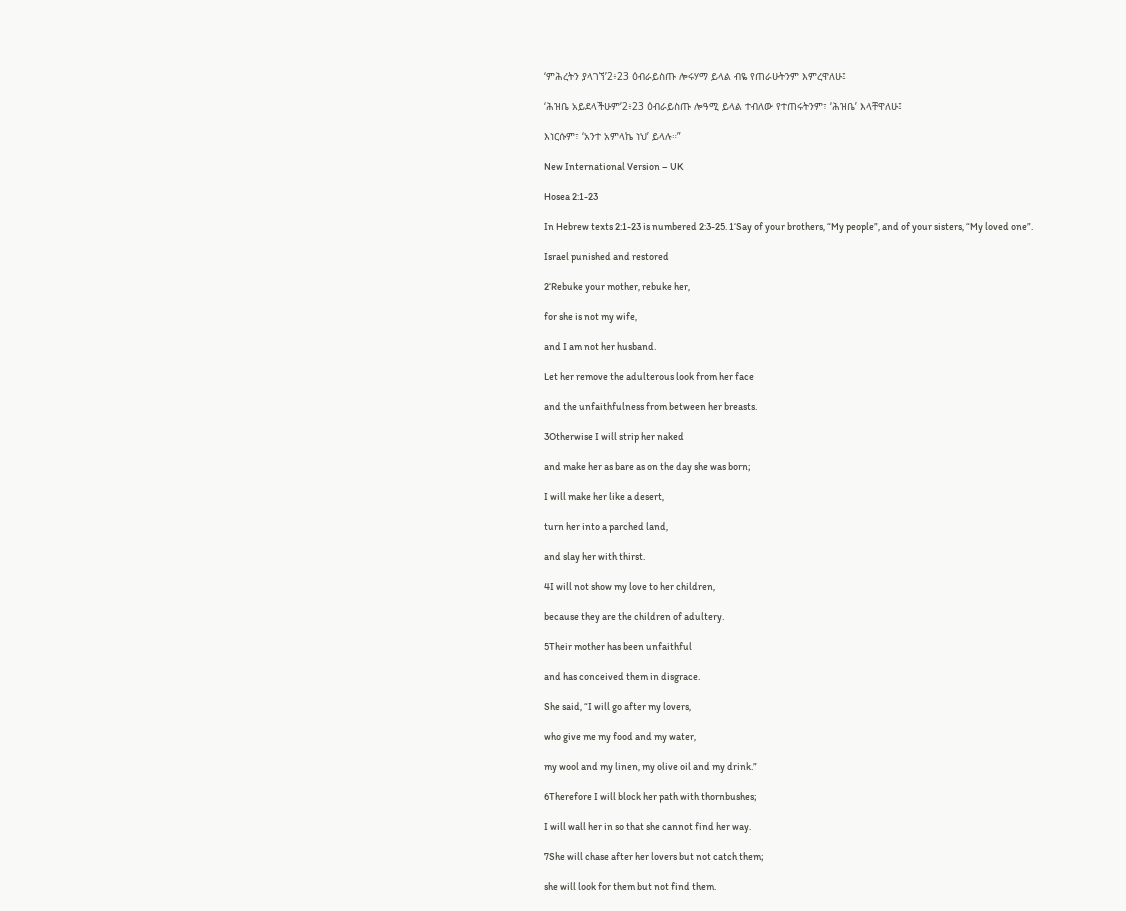‘ምሕረትን ያላገኘ’2፥23 ዕብራይስጡ ሎሩሃማ ይላል ብዬ የጠራሁትንም እምረዋለሁ፤

‘ሕዝቤ አይደላችሁም’2፥23 ዕብራይስጡ ሎዓሚ ይላል ተብለው የተጠሩትንም፣ ‘ሕዝቤ’ እላቸዋለሁ፤

እነርሱም፣ ‘አንተ አምላኬ ነህ’ ይላሉ።”

New International Version – UK

Hosea 2:1-23

In Hebrew texts 2:1-23 is numbered 2:3-25. 1‘Say of your brothers, “My people”, and of your sisters, “My loved one”.

Israel punished and restored

2‘Rebuke your mother, rebuke her,

for she is not my wife,

and I am not her husband.

Let her remove the adulterous look from her face

and the unfaithfulness from between her breasts.

3Otherwise I will strip her naked

and make her as bare as on the day she was born;

I will make her like a desert,

turn her into a parched land,

and slay her with thirst.

4I will not show my love to her children,

because they are the children of adultery.

5Their mother has been unfaithful

and has conceived them in disgrace.

She said, “I will go after my lovers,

who give me my food and my water,

my wool and my linen, my olive oil and my drink.”

6Therefore I will block her path with thornbushes;

I will wall her in so that she cannot find her way.

7She will chase after her lovers but not catch them;

she will look for them but not find them.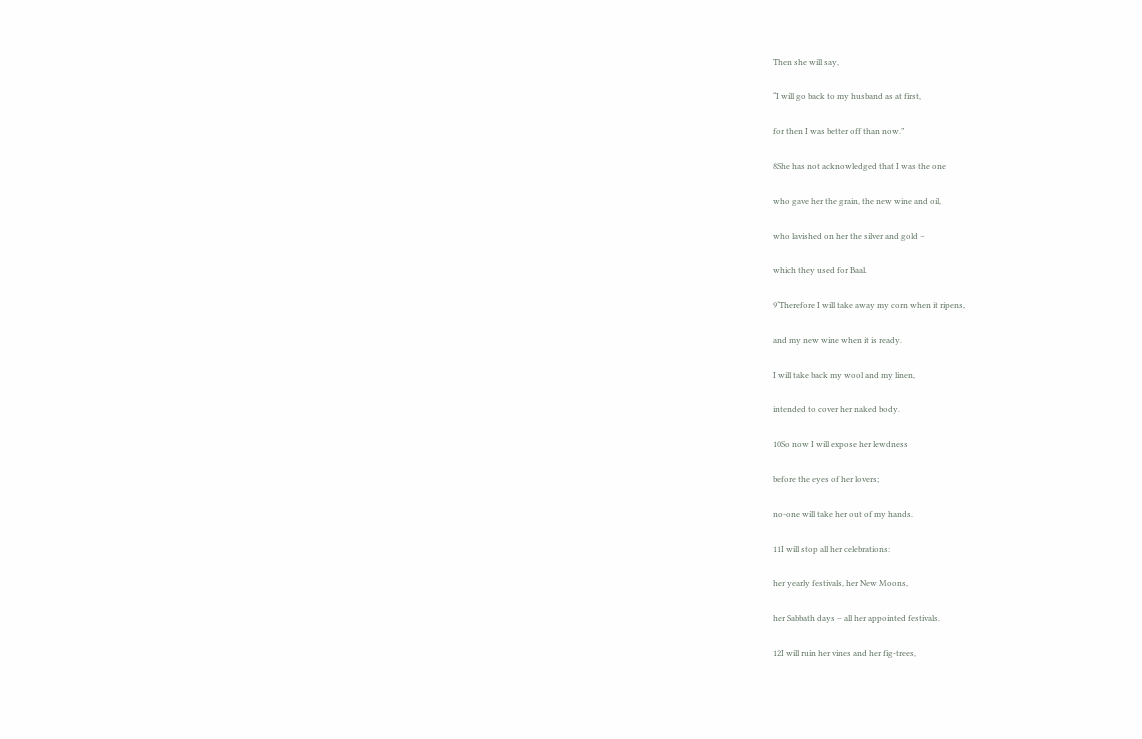Then she will say,

“I will go back to my husband as at first,

for then I was better off than now.”

8She has not acknowledged that I was the one

who gave her the grain, the new wine and oil,

who lavished on her the silver and gold –

which they used for Baal.

9‘Therefore I will take away my corn when it ripens,

and my new wine when it is ready.

I will take back my wool and my linen,

intended to cover her naked body.

10So now I will expose her lewdness

before the eyes of her lovers;

no-one will take her out of my hands.

11I will stop all her celebrations:

her yearly festivals, her New Moons,

her Sabbath days – all her appointed festivals.

12I will ruin her vines and her fig-trees,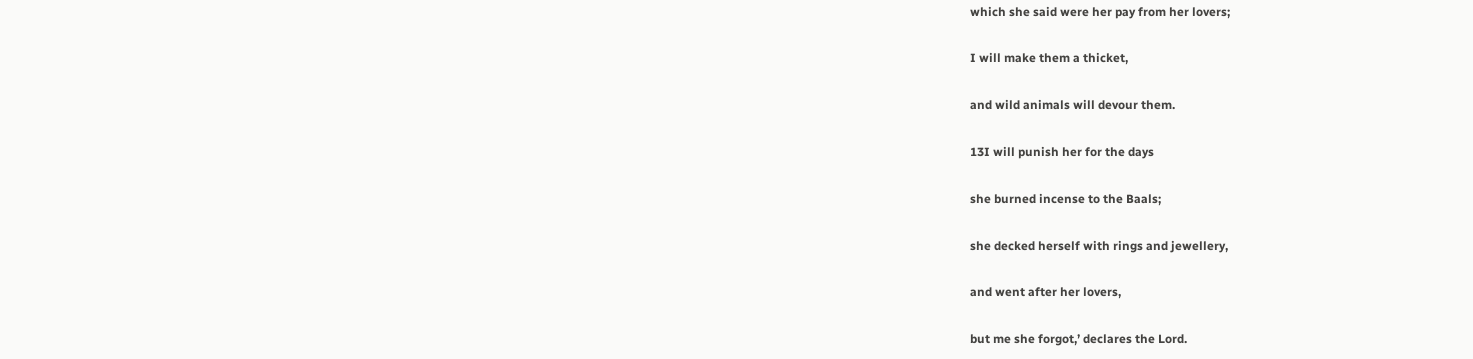which she said were her pay from her lovers;

I will make them a thicket,

and wild animals will devour them.

13I will punish her for the days

she burned incense to the Baals;

she decked herself with rings and jewellery,

and went after her lovers,

but me she forgot,’ declares the Lord.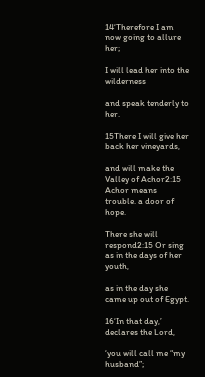14‘Therefore I am now going to allure her;

I will lead her into the wilderness

and speak tenderly to her.

15There I will give her back her vineyards,

and will make the Valley of Achor2:15 Achor means trouble. a door of hope.

There she will respond2:15 Or sing as in the days of her youth,

as in the day she came up out of Egypt.

16‘In that day,’ declares the Lord,

‘you will call me “my husband”;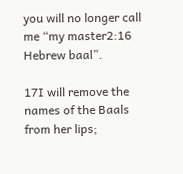you will no longer call me “my master2:16 Hebrew baal”.

17I will remove the names of the Baals from her lips;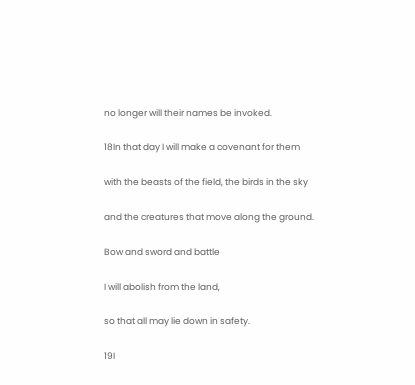no longer will their names be invoked.

18In that day I will make a covenant for them

with the beasts of the field, the birds in the sky

and the creatures that move along the ground.

Bow and sword and battle

I will abolish from the land,

so that all may lie down in safety.

19I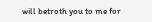will betroth you to me for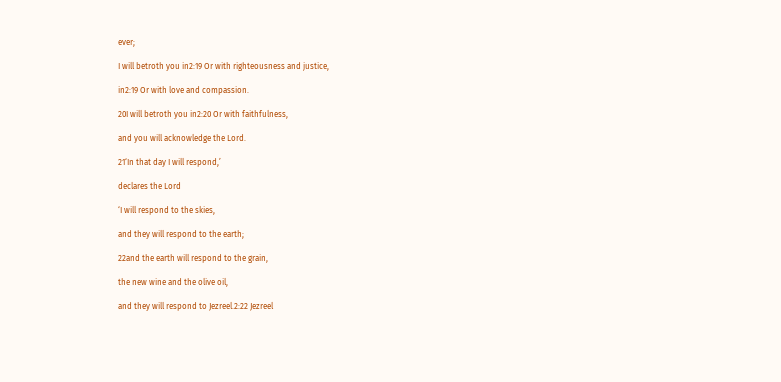ever;

I will betroth you in2:19 Or with righteousness and justice,

in2:19 Or with love and compassion.

20I will betroth you in2:20 Or with faithfulness,

and you will acknowledge the Lord.

21‘In that day I will respond,’

declares the Lord

‘I will respond to the skies,

and they will respond to the earth;

22and the earth will respond to the grain,

the new wine and the olive oil,

and they will respond to Jezreel.2:22 Jezreel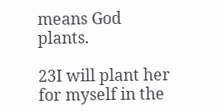means God plants.

23I will plant her for myself in the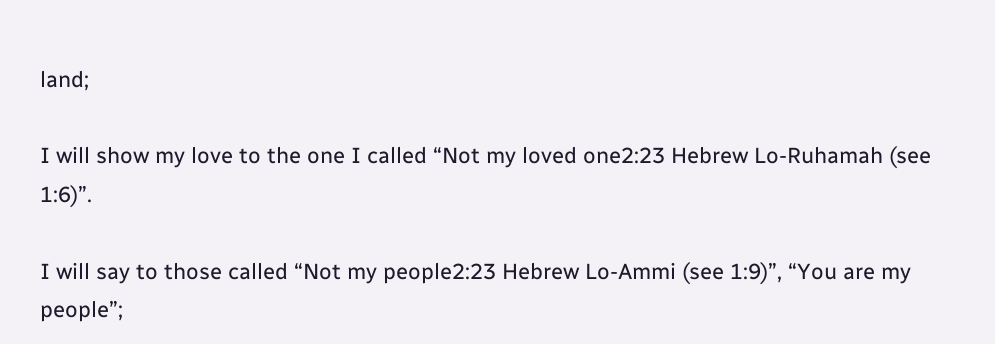land;

I will show my love to the one I called “Not my loved one2:23 Hebrew Lo-Ruhamah (see 1:6)”.

I will say to those called “Not my people2:23 Hebrew Lo-Ammi (see 1:9)”, “You are my people”;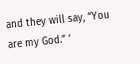and they will say, “You are my God.” ’